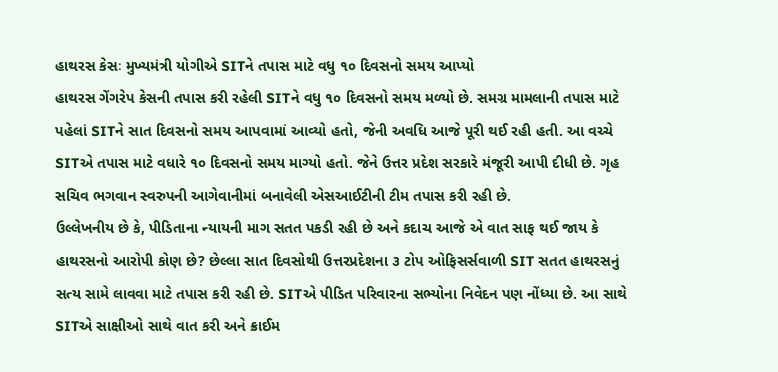હાથરસ કેસઃ મુખ્યમંત્રી યોગીએ SITને તપાસ માટે વધુ ૧૦ દિવસનો સમય આપ્યો
હાથરસ ગેંગરેપ કેસની તપાસ કરી રહેલી SITને વધુ ૧૦ દિવસનો સમય મળ્યો છે. સમગ્ર મામલાની તપાસ માટે પહેલાં SITને સાત દિવસનો સમય આપવામાં આવ્યો હતો, જેની અવધિ આજે પૂરી થઈ રહી હતી. આ વચ્ચે SITએ તપાસ માટે વધારે ૧૦ દિવસનો સમય માગ્યો હતો. જેને ઉત્તર પ્રદેશ સરકારે મંજૂરી આપી દીધી છે. ગૃહ સચિવ ભગવાન સ્વરુપની આગેવાનીમાં બનાવેલી એસઆઈટીની ટીમ તપાસ કરી રહી છે.
ઉલ્લેખનીય છે કે, પીડિતાના ન્યાયની માગ સતત પકડી રહી છે અને કદાચ આજે એ વાત સાફ થઈ જાય કે હાથરસનો આરોપી કોણ છે? છેલ્લા સાત દિવસોથી ઉત્તરપ્રદેશના ૩ ટોપ ઓફિસર્સવાળી SIT સતત હાથરસનું સત્ય સામે લાવવા માટે તપાસ કરી રહી છે. SITએ પીડિત પરિવારના સભ્યોના નિવેદન પણ નોંધ્યા છે. આ સાથે SITએ સાક્ષીઓ સાથે વાત કરી અને ક્રાઈમ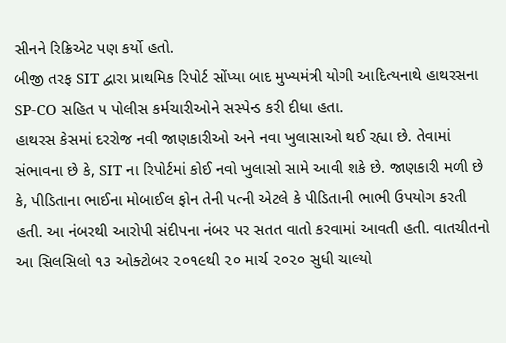સીનને રિક્રિએટ પણ કર્યો હતો.
બીજી તરફ SIT દ્વારા પ્રાથમિક રિપોર્ટ સોંપ્યા બાદ મુખ્યમંત્રી યોગી આદિત્યનાથે હાથરસના SP-CO સહિત ૫ પોલીસ કર્મચારીઓને સસ્પેન્ડ કરી દીધા હતા.
હાથરસ કેસમાં દરરોજ નવી જાણકારીઓ અને નવા ખુલાસાઓ થઈ રહ્યા છે. તેવામાં સંભાવના છે કે, SIT ના રિપોર્ટમાં કોઈ નવો ખુલાસો સામે આવી શકે છે. જાણકારી મળી છે કે, પીડિતાના ભાઈના મોબાઈલ ફોન તેની પત્ની એટલે કે પીડિતાની ભાભી ઉપયોગ કરતી હતી. આ નંબરથી આરોપી સંદીપના નંબર પર સતત વાતો કરવામાં આવતી હતી. વાતચીતનો આ સિલસિલો ૧૩ ઓક્ટોબર ૨૦૧૯થી ૨૦ માર્ચ ૨૦૨૦ સુધી ચાલ્યો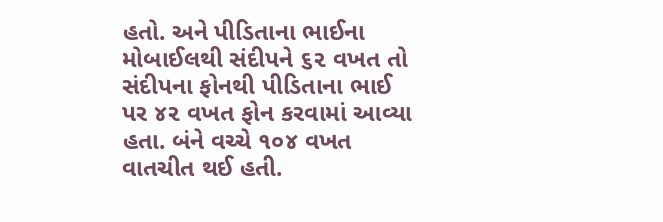હતો. અને પીડિતાના ભાઈના મોબાઈલથી સંદીપને ૬૨ વખત તો સંદીપના ફોનથી પીડિતાના ભાઈ પર ૪૨ વખત ફોન કરવામાં આવ્યા હતા. બંને વચ્ચે ૧૦૪ વખત વાતચીત થઈ હતી.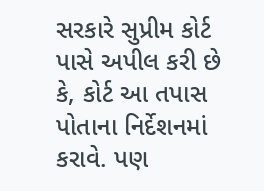સરકારે સુપ્રીમ કોર્ટ પાસે અપીલ કરી છે કે, કોર્ટ આ તપાસ પોતાના નિર્દેશનમાં કરાવે. પણ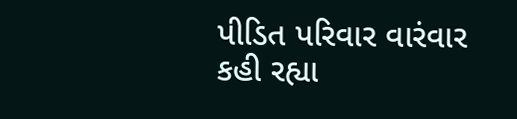પીડિત પરિવાર વારંવાર કહી રહ્યા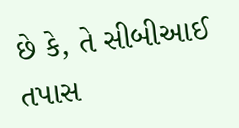છે કે, તે સીબીઆઈ તપાસ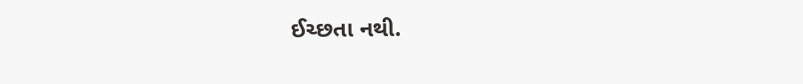ઈચ્છતા નથી.